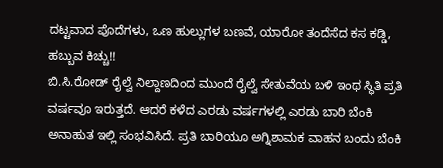ದಟ್ಟವಾದ ಪೊದೆಗಳು, ಒಣ ಹುಲ್ಲುಗಳ ಬಣವೆ, ಯಾರೋ ತಂದೆಸೆದ ಕಸ ಕಡ್ಡಿ, ಹಬ್ಬುವ ಕಿಚ್ಚು!!
ಬಿ.ಸಿ.ರೋಡ್ ರೈಲ್ವೆ ನಿಲ್ದಾಣದಿಂದ ಮುಂದೆ ರೈಲ್ವೆ ಸೇತುವೆಯ ಬಳಿ ಇಂಥ ಸ್ಥಿತಿ ಪ್ರತಿ ವರ್ಷವೂ ಇರುತ್ತದೆ. ಆದರೆ ಕಳೆದ ಎರಡು ವರ್ಷಗಳಲ್ಲಿ ಎರಡು ಬಾರಿ ಬೆಂಕಿ ಅನಾಹುತ ಇಲ್ಲಿ ಸಂಭವಿಸಿದೆ. ಪ್ರತಿ ಬಾರಿಯೂ ಅಗ್ನಿಶಾಮಕ ವಾಹನ ಬಂದು ಬೆಂಕಿ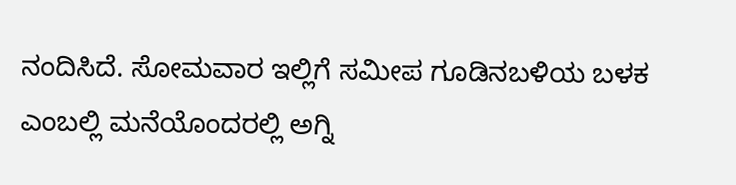ನಂದಿಸಿದೆ. ಸೋಮವಾರ ಇಲ್ಲಿಗೆ ಸಮೀಪ ಗೂಡಿನಬಳಿಯ ಬಳಕ ಎಂಬಲ್ಲಿ ಮನೆಯೊಂದರಲ್ಲಿ ಅಗ್ನಿ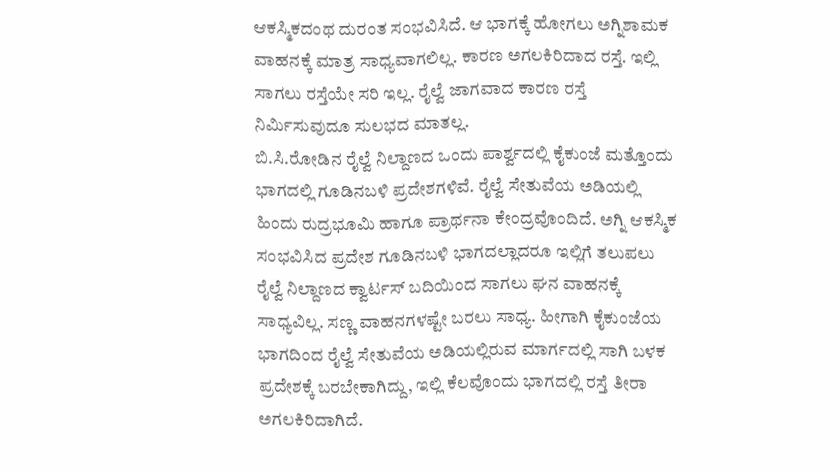ಆಕಸ್ಮಿಕದಂಥ ದುರಂತ ಸಂಭವಿಸಿದೆ. ಆ ಭಾಗಕ್ಕೆ ಹೋಗಲು ಅಗ್ನಿಶಾಮಕ ವಾಹನಕ್ಕೆ ಮಾತ್ರ ಸಾಧ್ಯವಾಗಲಿಲ್ಲ. ಕಾರಣ ಅಗಲಕಿರಿದಾದ ರಸ್ತೆ. ಇಲ್ಲಿ ಸಾಗಲು ರಸ್ತೆಯೇ ಸರಿ ಇಲ್ಲ. ರೈಲ್ವೆ ಜಾಗವಾದ ಕಾರಣ ರಸ್ತೆ ನಿರ್ಮಿಸುವುದೂ ಸುಲಭದ ಮಾತಲ್ಲ.
ಬಿ.ಸಿ.ರೋಡಿನ ರೈಲ್ವೆ ನಿಲ್ದಾಣದ ಒಂದು ಪಾರ್ಶ್ವದಲ್ಲಿ ಕೈಕುಂಜೆ ಮತ್ತೊಂದು ಭಾಗದಲ್ಲಿ ಗೂಡಿನಬಳಿ ಪ್ರದೇಶಗಳಿವೆ. ರೈಲ್ವೆ ಸೇತುವೆಯ ಅಡಿಯಲ್ಲಿ ಹಿಂದು ರುದ್ರಭೂಮಿ ಹಾಗೂ ಪ್ರಾರ್ಥನಾ ಕೇಂದ್ರವೊಂದಿದೆ. ಅಗ್ನಿ ಆಕಸ್ಮಿಕ ಸಂಭವಿಸಿದ ಪ್ರದೇಶ ಗೂಡಿನಬಳಿ ಭಾಗದಲ್ಲಾದರೂ ಇಲ್ಲಿಗೆ ತಲುಪಲು ರೈಲ್ವೆ ನಿಲ್ದಾಣದ ಕ್ವಾರ್ಟಸ್ ಬದಿಯಿಂದ ಸಾಗಲು ಘನ ವಾಹನಕ್ಕೆ ಸಾಧ್ಯವಿಲ್ಲ. ಸಣ್ಣ ವಾಹನಗಳಷ್ಟೇ ಬರಲು ಸಾಧ್ಯ. ಹೀಗಾಗಿ ಕೈಕುಂಜೆಯ ಭಾಗದಿಂದ ರೈಲ್ವೆ ಸೇತುವೆಯ ಅಡಿಯಲ್ಲಿರುವ ಮಾರ್ಗದಲ್ಲಿ ಸಾಗಿ ಬಳಕ ಪ್ರದೇಶಕ್ಕೆ ಬರಬೇಕಾಗಿದ್ದು, ಇಲ್ಲಿ ಕೆಲವೊಂದು ಭಾಗದಲ್ಲಿ ರಸ್ತೆ ತೀರಾ ಅಗಲಕಿರಿದಾಗಿದೆ.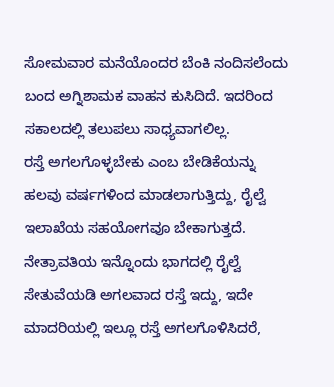ಸೋಮವಾರ ಮನೆಯೊಂದರ ಬೆಂಕಿ ನಂದಿಸಲೆಂದು ಬಂದ ಅಗ್ನಿಶಾಮಕ ವಾಹನ ಕುಸಿದಿದೆ. ಇದರಿಂದ ಸಕಾಲದಲ್ಲಿ ತಲುಪಲು ಸಾಧ್ಯವಾಗಲಿಲ್ಲ.
ರಸ್ತೆ ಅಗಲಗೊಳ್ಳಬೇಕು ಎಂಬ ಬೇಡಿಕೆಯನ್ನು ಹಲವು ವರ್ಷಗಳಿಂದ ಮಾಡಲಾಗುತ್ತಿದ್ದು, ರೈಲ್ವೆ ಇಲಾಖೆಯ ಸಹಯೋಗವೂ ಬೇಕಾಗುತ್ತದೆ. ನೇತ್ರಾವತಿಯ ಇನ್ನೊಂದು ಭಾಗದಲ್ಲಿ ರೈಲ್ವೆ ಸೇತುವೆಯಡಿ ಅಗಲವಾದ ರಸ್ತೆ ಇದ್ದು, ಇದೇ ಮಾದರಿಯಲ್ಲಿ ಇಲ್ಲೂ ರಸ್ತೆ ಅಗಲಗೊಳಿಸಿದರೆ,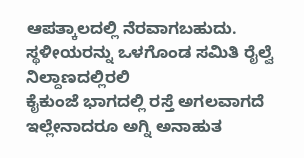ಆಪತ್ಕಾಲದಲ್ಲಿ ನೆರವಾಗಬಹುದು.
ಸ್ಥಳೀಯರನ್ನು ಒಳಗೊಂಡ ಸಮಿತಿ ರೈಲ್ವೆ ನಿಲ್ದಾಣದಲ್ಲಿರಲಿ
ಕೈಕುಂಜೆ ಭಾಗದಲ್ಲಿ ರಸ್ತೆ ಅಗಲವಾಗದೆ ಇಲ್ಲೇನಾದರೂ ಅಗ್ನಿ ಅನಾಹುತ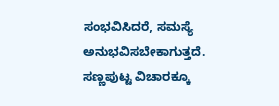ಸಂಭವಿಸಿದರೆ, ಸಮಸ್ಯೆ ಅನುಭವಿಸಬೇಕಾಗುತ್ತದೆ. ಸಣ್ಣಪುಟ್ಟ ವಿಚಾರಕ್ಕೂ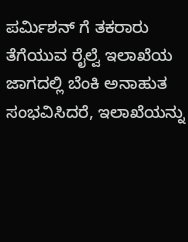ಪರ್ಮಿಶನ್ ಗೆ ತಕರಾರು ತೆಗೆಯುವ ರೈಲ್ವೆ ಇಲಾಖೆಯ ಜಾಗದಲ್ಲಿ ಬೆಂಕಿ ಅನಾಹುತ ಸಂಭವಿಸಿದರೆ, ಇಲಾಖೆಯನ್ನು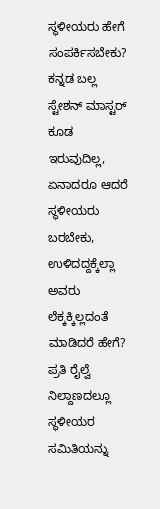ಸ್ಥಳೀಯರು ಹೇಗೆ ಸಂಪರ್ಕಿಸಬೇಕು? ಕನ್ನಡ ಬಲ್ಲ ಸ್ಟೇಶನ್ ಮಾಸ್ಟರ್ ಕೂಡ ಇರುವುದಿಲ್ಲ, ಏನಾದರೂ ಆದರೆ ಸ್ಥಳೀಯರು ಬರಬೇಕು, ಉಳಿದದ್ದಕ್ಕೆಲ್ಲಾ ಅವರು ಲೆಕ್ಕಕ್ಕಿಲ್ಲದಂತೆ ಮಾಡಿದರೆ ಹೇಗೆ? ಪ್ರತಿ ರೈಲ್ವೆ ನಿಲ್ದಾಣದಲ್ಲೂ ಸ್ಥಳೀಯರ ಸಮಿತಿಯನ್ನು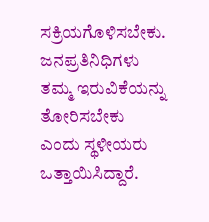ಸಕ್ರಿಯಗೊಳಿಸಬೇಕು. ಜನಪ್ರತಿನಿಧಿಗಳು ತಮ್ಮ ಇರುವಿಕೆಯನ್ನು ತೋರಿಸಬೇಕು ಎಂದು ಸ್ಥಳೀಯರು ಒತ್ತಾಯಿಸಿದ್ದಾರೆ.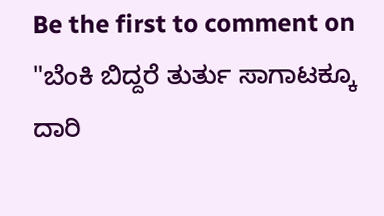Be the first to comment on "ಬೆಂಕಿ ಬಿದ್ದರೆ ತುರ್ತು ಸಾಗಾಟಕ್ಕೂ ದಾರಿ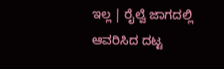ಇಲ್ಲ | ರೈಲ್ವೆ ಜಾಗದಲ್ಲಿ ಆವರಿಸಿದ ದಟ್ಟ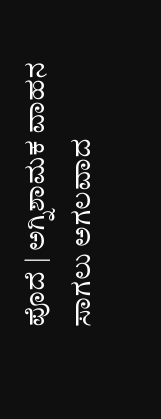ಪೊದೆ | ಅಗ್ನಿಶಾಮಕ ವಾಹನ ಸಾಗಲು ಅಗಲವಾದ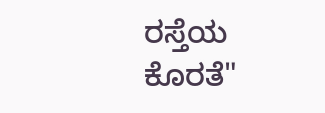ರಸ್ತೆಯ ಕೊರತೆ"